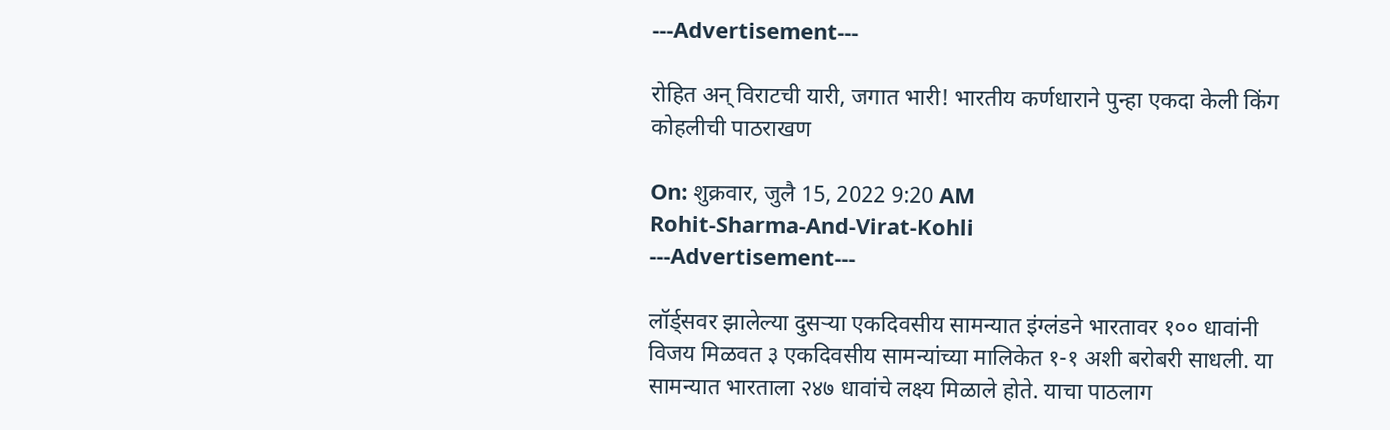---Advertisement---

रोहित अन् विराटची यारी, जगात भारी! भारतीय कर्णधाराने पुन्हा एकदा केली किंग कोहलीची पाठराखण

On: शुक्रवार, जुलै 15, 2022 9:20 AM
Rohit-Sharma-And-Virat-Kohli
---Advertisement---

लॉर्ड्सवर झालेल्या दुसऱ्या एकदिवसीय सामन्यात इंग्लंडने भारतावर १०० धावांनी विजय मिळवत ३ एकदिवसीय सामन्यांच्या मालिकेत १-१ अशी बरोबरी साधली. या सामन्यात भारताला २४७ धावांचे लक्ष्य मिळाले होते. याचा पाठलाग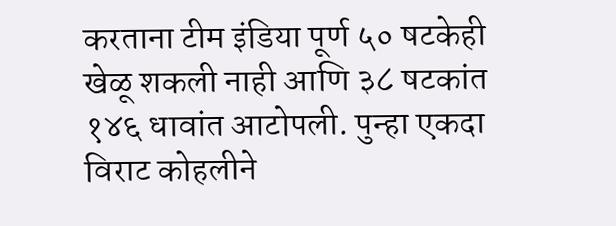करताना टीम इंडिया पूर्ण ५० षटकेही खेळू शकली नाही आणि ३८ षटकांत १४६ धावांत आटोपली. पुन्हा एकदा विराट कोहलीने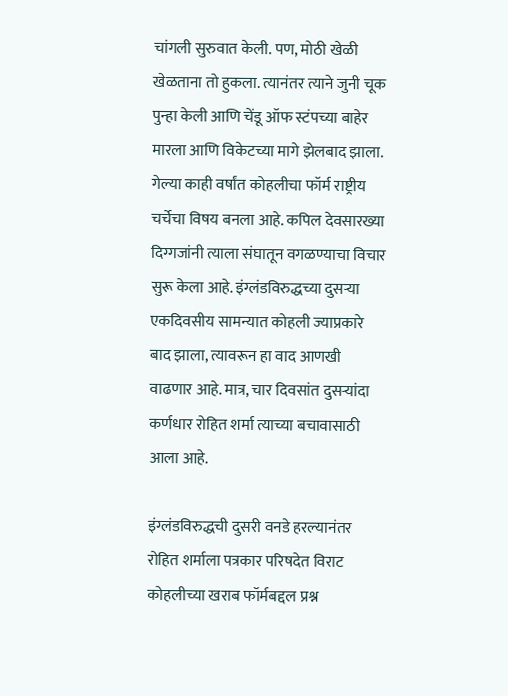चांगली सुरुवात केली. पण, मोठी खेळी खेळताना तो हुकला. त्यानंतर त्याने जुनी चूक पुन्हा केली आणि चेंडू ऑफ स्टंपच्या बाहेर मारला आणि विकेटच्या मागे झेलबाद झाला. गेल्या काही वर्षांत कोहलीचा फॉर्म राष्ट्रीय चर्चेचा विषय बनला आहे. कपिल देवसारख्या दिग्गजांनी त्याला संघातून वगळण्याचा विचार सुरू केला आहे. इंग्लंडविरुद्धच्या दुसऱ्या एकदिवसीय सामन्यात कोहली ज्याप्रकारे बाद झाला, त्यावरून हा वाद आणखी वाढणार आहे. मात्र, चार दिवसांत दुसऱ्यांदा कर्णधार रोहित शर्मा त्याच्या बचावासाठी आला आहे.

इंग्लंडविरुद्धची दुसरी वनडे हरल्यानंतर रोहित शर्माला पत्रकार परिषदेत विराट कोहलीच्या खराब फॉर्मबद्दल प्रश्न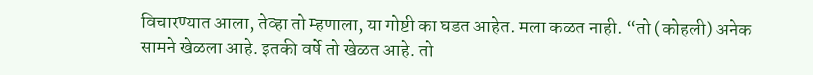विचारण्यात आला, तेव्हा तो म्हणाला, या गोष्टी का घडत आहेत. मला कळत नाही. “तो (कोहली) अनेक सामने खेळला आहे. इतकी वर्षे तो खेळत आहे. तो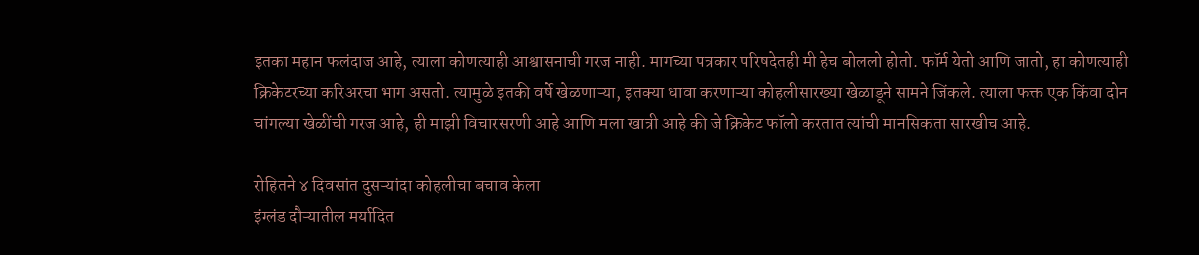इतका महान फलंदाज आहे, त्याला कोणत्याही आश्वासनाची गरज नाही. मागच्या पत्रकार परिषदेतही मी हेच बोललो होतो. फॉर्म येतो आणि जातो, हा कोणत्याही क्रिकेटरच्या करिअरचा भाग असतो. त्यामुळे इतकी वर्षे खेळणाऱ्या, इतक्या धावा करणाऱ्या कोहलीसारख्या खेळाडूने सामने जिंकले. त्याला फक्त एक किंवा दोन चांगल्या खेळींची गरज आहे, ही माझी विचारसरणी आहे आणि मला खात्री आहे की जे क्रिकेट फॉलो करतात त्यांची मानसिकता सारखीच आहे.

रोहितने ४ दिवसांत दुसऱ्यांदा कोहलीचा बचाव केला
इंग्लंड दौऱ्यातील मर्यादित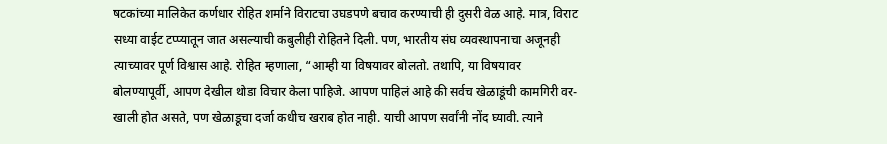षटकांच्या मालिकेत कर्णधार रोहित शर्माने विराटचा उघडपणे बचाव करण्याची ही दुसरी वेळ आहे. मात्र, विराट सध्या वाईट टप्प्यातून जात असल्याची कबुलीही रोहितने दिली. पण, भारतीय संघ व्यवस्थापनाचा अजूनही त्याच्यावर पूर्ण विश्वास आहे. रोहित म्हणाला, “आम्ही या विषयावर बोलतो. तथापि, या विषयावर बोलण्यापूर्वी, आपण देखील थोडा विचार केला पाहिजे. आपण पाहिलं आहे की सर्वच खेळाडूंची कामगिरी वर-खाली होत असते, पण खेळाडूचा दर्जा कधीच खराब होत नाही. याची आपण सर्वांनी नोंद घ्यावी. त्याने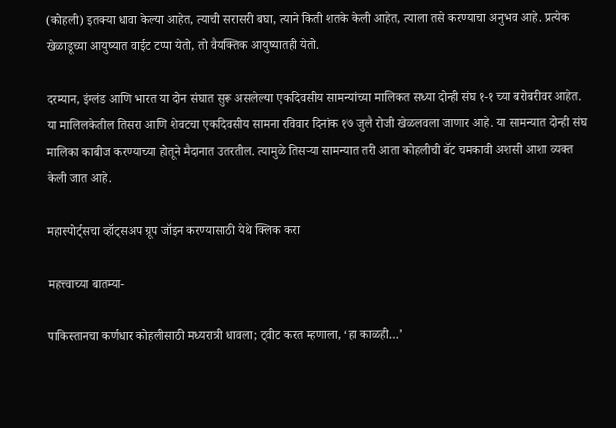(कोहली) इतक्या धावा केल्या आहेत, त्याची सरासरी बघा, त्याने किती शतके केली आहेत, त्याला तसे करण्याचा अनुभव आहे. प्रत्येक खेळाडूच्या आयुष्यात वाईट टप्पा येतो, तो वैयक्तिक आयुष्यातही येतो.

दरम्यान, इंग्लंड आणि भारत या दोन संघात सुरू असलेल्या एकदिवसीय सामन्यांच्या मालिकत सध्या दोन्ही संघ १-१ च्या बरोबरीवर आहेत. या मालिलकेतील तिसरा आणि शेवटचा एकदिवसीय सामना रविवार दिनांक १७ जुलै रोजी खेळलवला जाणार आहे. या सामन्यात दोन्ही संघ मालिका काबीज करण्याच्या होतूने मैदानात उतरतील. त्यामुळे तिसऱ्या सामन्यात तरी आता कोहलीची बॅट चमकावी अशसी आशा व्यक्त केली जात आहे.

महास्पोर्ट्सचा व्हॉट्सअप ग्रूप जॉइन करण्यासाठी येथे क्लिक करा

महत्त्वाच्या बातम्या-

पाकिस्तानचा कर्णधार कोहलीसाठी मध्यरात्री धावला; ट्वीट करत म्हणाला, ‘हा काळही…’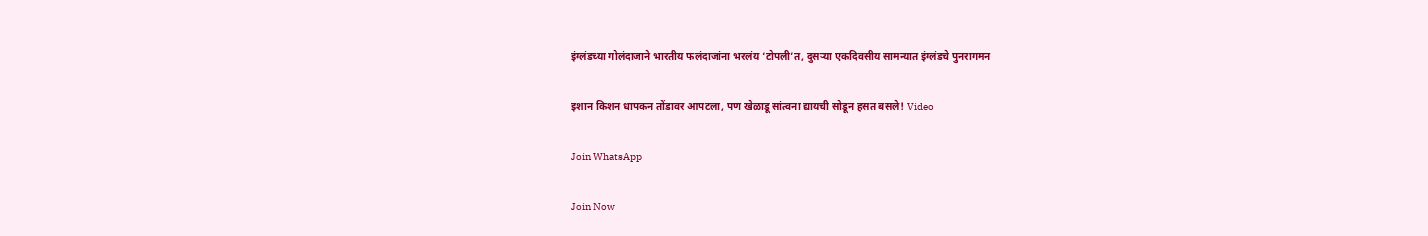इंग्लंडच्या गोलंदाजाने भारतीय फलंदाजांना भरलंय ‘टोपली’त, दुसऱ्या एकदिवसीय सामन्यात इंग्लंडचे पुनरागमन

इशान किशन धापकन तोंडावर आपटला, पण खेळाडू सांत्वना द्यायची सोडून हसत बसले! Video

Join WhatsApp

Join Now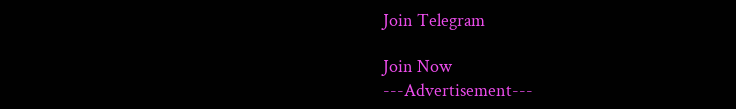Join Telegram

Join Now
---Advertisement---